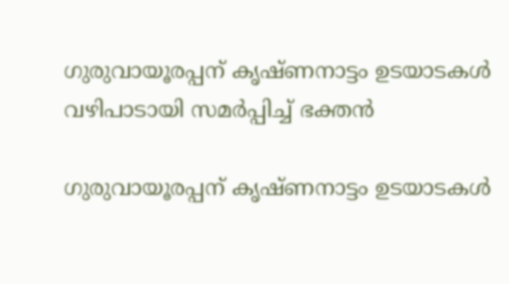ഗുരുവായൂരപ്പന് കൃഷ്ണനാട്ടം ഉടയാടകൾ വഴിപാടായി സമർപ്പിച്ച് ഭക്തൻ

ഗുരുവായൂരപ്പന് കൃഷ്ണനാട്ടം ഉടയാടകൾ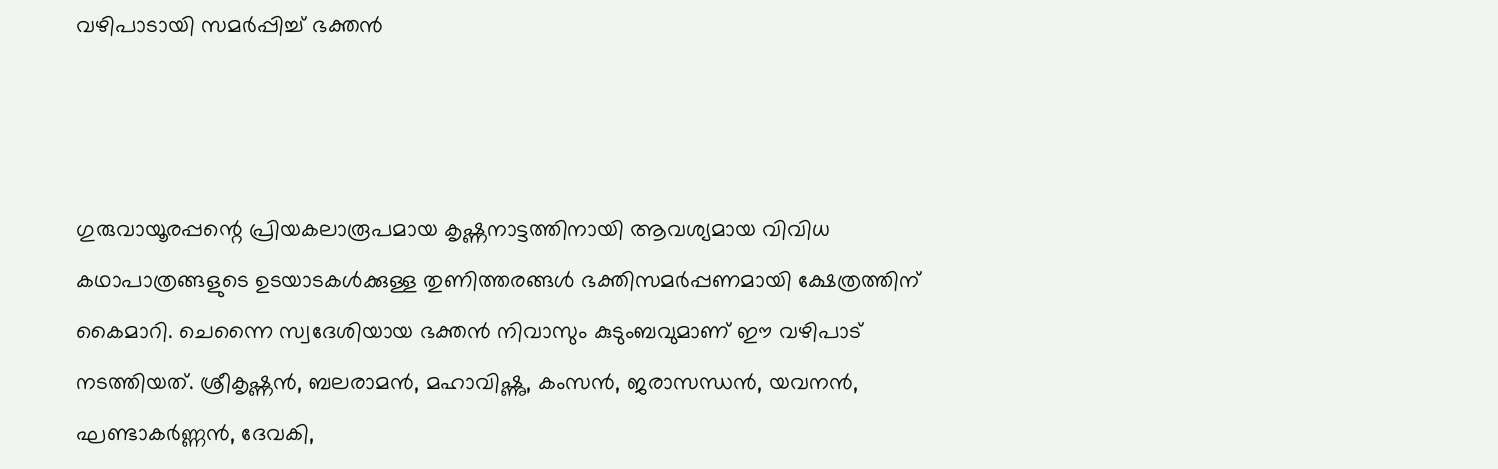വഴിപാടായി സമർപ്പിച്ച് ഭക്തൻ



ഗുരുവായൂരപ്പന്റെ പ്രിയകലാരൂപമായ കൃഷ്ണനാട്ടത്തിനായി ആവശ്യമായ വിവിധ കഥാപാത്രങ്ങളുടെ ഉടയാടകൾക്കുള്ള തുണിത്തരങ്ങൾ ഭക്തിസമർപ്പണമായി ക്ഷേത്രത്തിന് കൈമാറി. ചെന്നൈ സ്വദേശിയായ ഭക്തൻ നിവാസും കുടുംബവുമാണ് ഈ വഴിപാട് നടത്തിയത്. ശ്രീകൃഷ്ണൻ, ബലരാമൻ, മഹാവിഷ്ണു, കംസൻ, ജരാസന്ധൻ, യവനൻ, ഘണ്ടാകർണ്ണൻ, ദേവകി,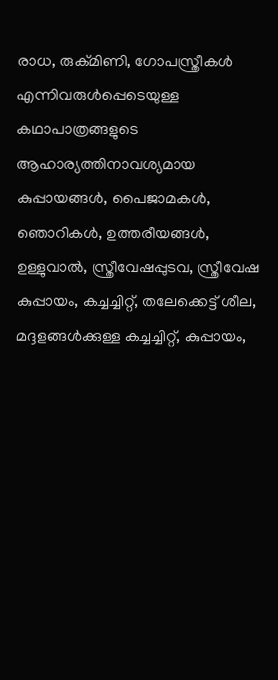രാധ, രുക്മിണി, ഗോപസ്ത്രീകൾ എന്നിവരുൾപ്പെടെയുള്ള കഥാപാത്രങ്ങളുടെ ആഹാര്യത്തിനാവശ്യമായ കുപ്പായങ്ങൾ, പൈജാമകൾ, ഞൊറികൾ, ഉത്തരീയങ്ങൾ, ഉള്ളുവാൽ, സ്ത്രീവേഷപ്പുടവ, സ്ത്രീവേഷ കുപ്പായം, കച്ചച്ചിറ്റ്, തലേക്കെട്ട് ശീല, മദ്ദളങ്ങൾക്കുള്ള കച്ചച്ചിറ്റ്, കുപ്പായം,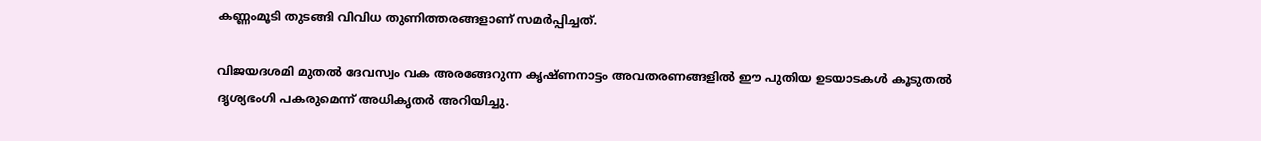കണ്ണംമൂടി തുടങ്ങി വിവിധ തുണിത്തരങ്ങളാണ് സമർപ്പിച്ചത്.

വിജയദശമി മുതൽ ദേവസ്വം വക അരങ്ങേറുന്ന കൃഷ്ണനാട്ടം അവതരണങ്ങളിൽ ഈ പുതിയ ഉടയാടകൾ കൂടുതൽ ദൃശ്യഭംഗി പകരുമെന്ന് അധികൃതർ അറിയിച്ചു.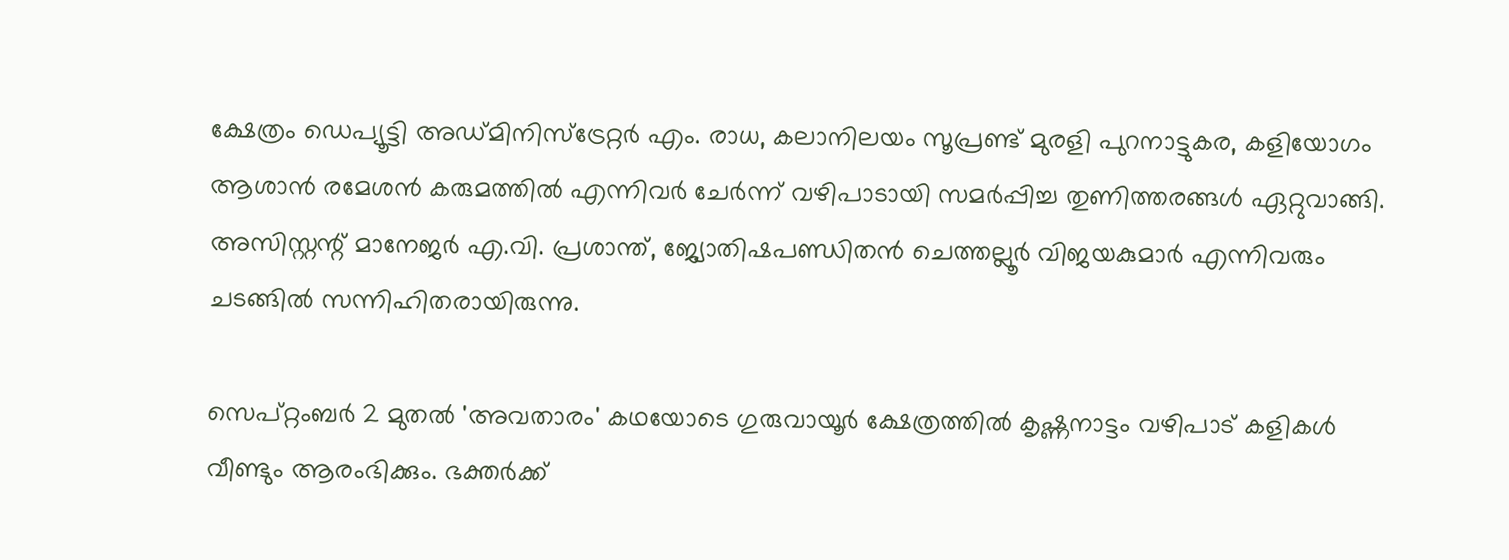ക്ഷേത്രം ഡെപ്യൂട്ടി അഡ്മിനിസ്ട്രേറ്റർ എം. രാധ, കലാനിലയം സൂപ്രണ്ട് മുരളി പുറനാട്ടുകര, കളിയോഗം ആശാൻ രമേശൻ കരുമത്തിൽ എന്നിവർ ചേർന്ന് വഴിപാടായി സമർപ്പിച്ച തുണിത്തരങ്ങൾ ഏറ്റുവാങ്ങി. അസിസ്റ്റന്റ് മാനേജർ എ.വി. പ്രശാന്ത്, ജ്യോതിഷപണ്ഡിതൻ ചെത്തല്ലൂർ വിജയകുമാർ എന്നിവരും ചടങ്ങിൽ സന്നിഹിതരായിരുന്നു.

സെപ്റ്റംബർ 2 മുതൽ 'അവതാരം' കഥയോടെ ഗുരുവായൂർ ക്ഷേത്രത്തിൽ കൃഷ്ണനാട്ടം വഴിപാട് കളികൾ വീണ്ടും ആരംഭിക്കും. ഭക്തർക്ക്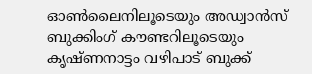ഓൺലൈനിലൂടെയും അഡ്വാൻസ് ബുക്കിംഗ് കൗണ്ടറിലൂടെയും കൃഷ്ണനാട്ടം വഴിപാട് ബുക്ക്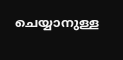ചെയ്യാനുള്ള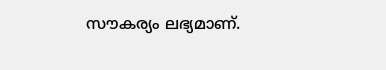സൗകര്യം ലഭ്യമാണ്.